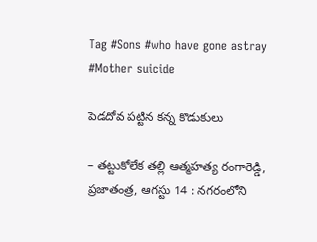Tag #Sons #who have gone astray #Mother suicide

పెడదోవ పట్టిన కన్న కొడుకులు

– తట్టుకోలేక తల్లి ఆత్మహత్య రంగారెడ్డి, ప్రజాతంత్ర, ఆగస్టు 14 : నగరంలోని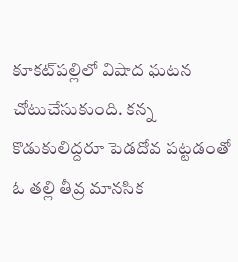కూకట్‌పల్లిలో విషాద ఘటన చోటుచేసుకుంది. కన్న కొడుకులిద్దరూ పెడదోవ పట్టడంతో ఓ తల్లి తీవ్ర మానసిక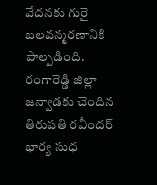వేదనకు గురై బలవన్మరణానికి పాల్పడింది. రంగారెడ్డి జిల్లా జన్వాడకు చెందిన తిరుపతి రవీందర్ భార్య సుధ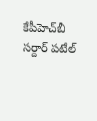కేపీహెచ్‌బీ సర్దార్ పటేల్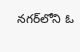నగర్‌లోని ఓ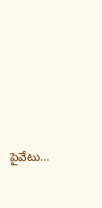పైవేటు…